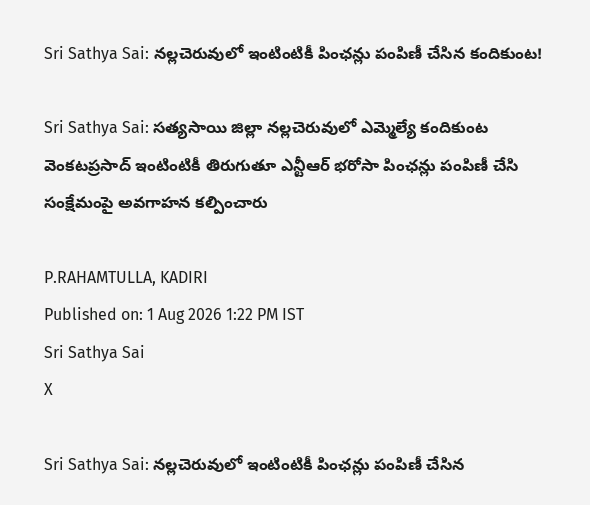Sri Sathya Sai: నల్లచెరువులో ఇంటింటికీ పింఛన్లు పంపిణీ చేసిన కందికుంట!

Sri Sathya Sai: సత్యసాయి జిల్లా నల్లచెరువులో ఎమ్మెల్యే కందికుంట వెంకటప్రసాద్ ఇంటింటికీ తిరుగుతూ ఎన్టీఆర్ భరోసా పింఛన్లు పంపిణీ చేసి సంక్షేమంపై అవగాహన కల్పించారు

P.RAHAMTULLA, KADIRI
Published on: 1 Aug 2026 1:22 PM IST
Sri Sathya Sai
X

Sri Sathya Sai: నల్లచెరువులో ఇంటింటికీ పింఛన్లు పంపిణీ చేసిన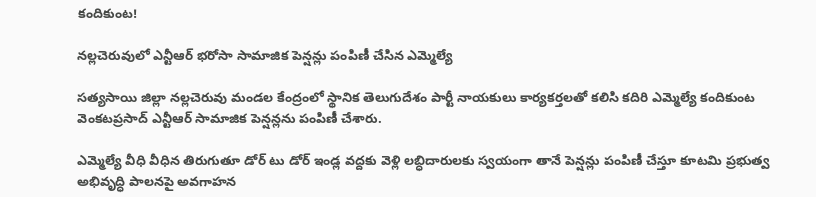కందికుంట!

నల్లచెరువులో ఎన్టీఆర్ భరోసా సామాజిక పెన్షన్లు పంపిణీ చేసిన ఎమ్మెల్యే

సత్యసాయి జిల్లా నల్లచెరువు మండల కేంద్రంలో స్థానిక తెలుగుదేశం పార్టీ నాయకులు కార్యకర్తలతో కలిసి కదిరి ఎమ్మెల్యే కందికుంట వెంకటప్రసాద్ ఎన్టీఆర్ సామాజిక పెన్షన్లను పంపిణీ చేశారు.

ఎమ్మెల్యే వీధి వీధిన తిరుగుతూ డోర్ టు డోర్ ఇండ్ల వద్దకు వెళ్లి లబ్ధిదారులకు స్వయంగా తానే పెన్షన్లు పంపిణీ చేస్తూ కూటమి ప్రభుత్వ అభివృద్ధి పాలనపై అవగాహన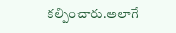కల్పించారు.అలాగే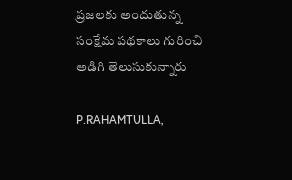ప్రజలకు అందుతున్న సంక్షేమ పథకాలు గురించి అడిగి తెలుసుకున్నారు

P.RAHAMTULLA,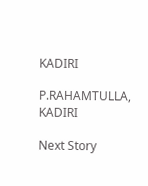KADIRI

P.RAHAMTULLA, KADIRI

Next Story